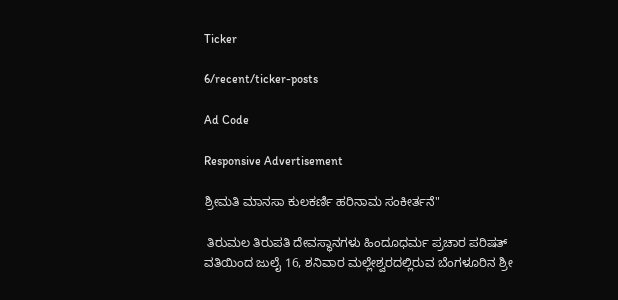Ticker

6/recent/ticker-posts

Ad Code

Responsive Advertisement

ಶ್ರೀಮತಿ ಮಾನಸಾ ಕುಲಕರ್ಣಿ ಹರಿನಾಮ ಸಂಕೀರ್ತನೆ"

 ತಿರುಮಲ ತಿರುಪತಿ ದೇವಸ್ಥಾನಗಳು ಹಿಂದೂಧರ್ಮ ಪ್ರಚಾರ ಪರಿಷತ್ ವತಿಯಿಂದ ಜುಲೈ 16, ಶನಿವಾರ ಮಲ್ಲೇಶ್ವರದಲ್ಲಿರುವ ಬೆಂಗಳೂರಿನ ಶ್ರೀ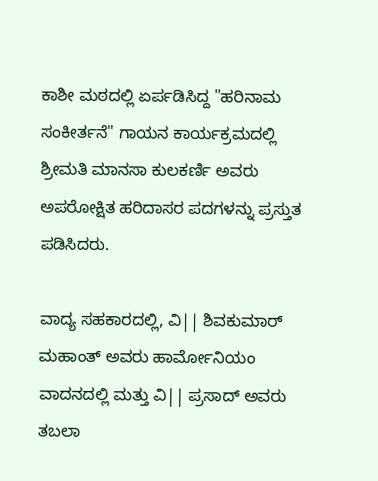ಕಾಶೀ ಮಠದಲ್ಲಿ ಏರ್ಪಡಿಸಿದ್ದ "ಹರಿನಾಮ ಸಂಕೀರ್ತನೆ" ಗಾಯನ ಕಾರ್ಯಕ್ರಮದಲ್ಲಿ ಶ್ರೀಮತಿ ಮಾನಸಾ ಕುಲಕರ್ಣಿ ಅವರು ಅಪರೋಕ್ಷಿತ ಹರಿದಾಸರ ಪದಗಳನ್ನು ಪ್ರಸ್ತುತ ಪಡಿಸಿದರು.

ವಾದ್ಯ ಸಹಕಾರದಲ್ಲಿ, ವಿ|| ಶಿವಕುಮಾರ್ ಮಹಾಂತ್ ಅವರು ಹಾರ್ಮೋನಿಯಂ ವಾದನದಲ್ಲಿ ಮತ್ತು ವಿ|| ಪ್ರಸಾದ್ ಅವರು ತಬಲಾ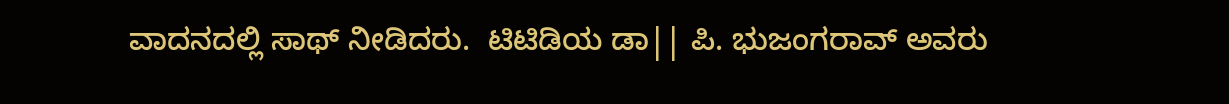ವಾದನದಲ್ಲಿ ಸಾಥ್ ನೀಡಿದರು.  ಟಿಟಿಡಿಯ ಡಾ|| ಪಿ. ಭುಜಂಗರಾವ್ ಅವರು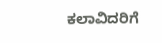ಕಲಾವಿದರಿಗೆ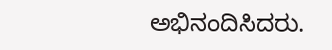ಅಭಿನಂದಿಸಿದರು.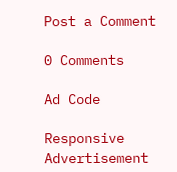Post a Comment

0 Comments

Ad Code

Responsive Advertisement